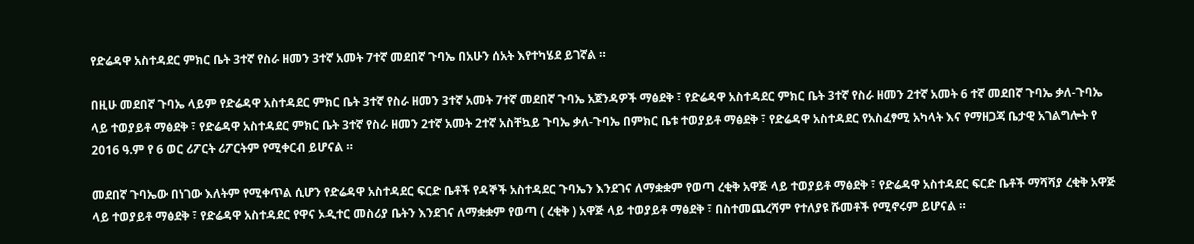የድሬዳዋ አስተዳደር ምክር ቤት 3ተኛ የስራ ዘመን 3ተኛ አመት 7ተኛ መደበኛ ጉባኤ በአሁን ሰአት እየተካሄደ ይገኛል ።

በዚሁ መደበኛ ጉባኤ ላይም የድሬዳዋ አስተዳደር ምክር ቤት 3ተኛ የስራ ዘመን 3ተኛ አመት 7ተኛ መደበኛ ጉባኤ አጀንዳዎች ማፅደቅ ፣ የድሬዳዋ አስተዳደር ምክር ቤት 3ተኛ የስራ ዘመን 2ተኛ አመት 6 ተኛ መደበኛ ጉባኤ ቃለ-ጉባኤ ላይ ተወያይቶ ማፅደቅ ፣ የድሬዳዋ አስተዳደር ምክር ቤት 3ተኛ የስራ ዘመን 2ተኛ አመት 2ተኛ አስቸኳይ ጉባኤ ቃለ-ጉባኤ በምክር ቤቱ ተወያይቶ ማፅደቅ ፣ የድሬዳዋ አስተዳደር የአስፈፃሚ አካላት እና የማዘጋጃ ቤታዊ አገልግሎት የ 2016 ዓ.ም የ 6 ወር ሪፖርት ሪፖርትም የሚቀርብ ይሆናል ።

መደበኛ ጉባኤው በነገው እለትም የሚቀጥል ሲሆን የድሬዳዋ አስተዳደር ፍርድ ቤቶች የዳኞች አስተዳደር ጉባኤን እንደገና ለማቋቋም የወጣ ረቂቅ አዋጅ ላይ ተወያይቶ ማፅደቅ ፣ የድሬዳዋ አስተዳደር ፍርድ ቤቶች ማሻሻያ ረቂቅ አዋጅ ላይ ተወያይቶ ማፅደቅ ፣ የድሬዳዋ አስተዳደር የዋና ኦዲተር መስሪያ ቤትን እንደገና ለማቋቋም የወጣ ( ረቂቅ ) አዋጅ ላይ ተወያይቶ ማፅደቅ ፣ በስተመጨረሻም የተለያዩ ሹመቶች የሚኖሩም ይሆናል ።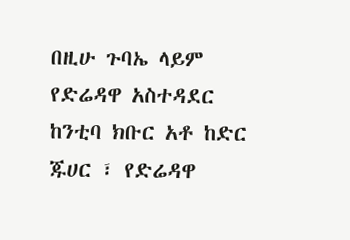በዚሁ ጉባኤ ላይም የድሬዳዋ አስተዳደር ከንቲባ ክቡር አቶ ከድር ጁሀር ፣ የድሬዳዋ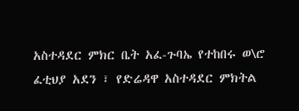አስተዳደር ምክር ቤት አፈ-ጉባኤ የተከበሩ ወ\ሮ ፈቲህያ አደን ፣ የድሬዳዋ አስተዳደር ምክትል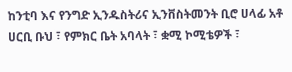ከንቲባ እና የንግድ ኢንዱስትሪና ኢንቨስትመንት ቢሮ ሀላፊ አቶ ሀርቢ ቡህ ፣ የምክር ቤት አባላት ፣ ቋሚ ኮሚቴዎች ፣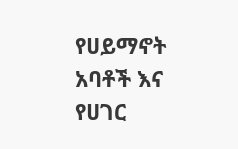የሀይማኖት አባቶች እና የሀገር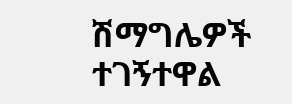ሽማግሌዎች ተገኝተዋል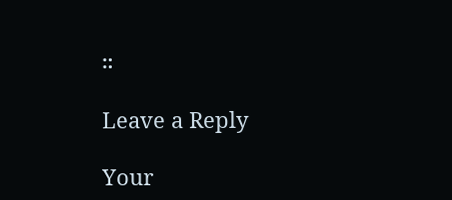።

Leave a Reply

Your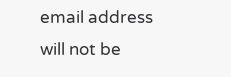email address will not be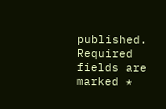published. Required fields are marked *